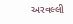અરવલ્લી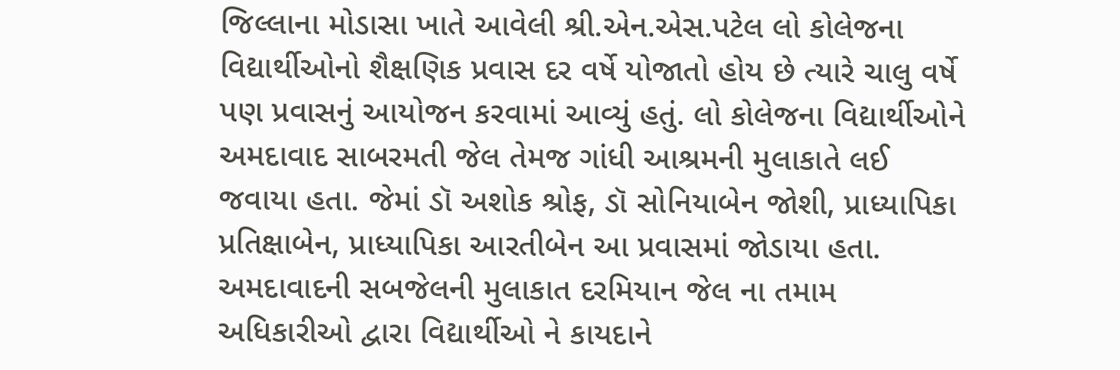જિલ્લાના મોડાસા ખાતે આવેલી શ્રી.એન.એસ.પટેલ લો કોલેજના વિદ્યાર્થીઓનો શૈક્ષણિક પ્રવાસ દર વર્ષે યોજાતો હોય છે ત્યારે ચાલુ વર્ષે પણ પ્રવાસનું આયોજન કરવામાં આવ્યું હતું. લો કોલેજના વિદ્યાર્થીઓને અમદાવાદ સાબરમતી જેલ તેમજ ગાંધી આશ્રમની મુલાકાતે લઈ જવાયા હતા. જેમાં ડૉ અશોક શ્રોફ, ડૉ સોનિયાબેન જોશી, પ્રાધ્યાપિકા પ્રતિક્ષાબેન, પ્રાધ્યાપિકા આરતીબેન આ પ્રવાસમાં જોડાયા હતા. અમદાવાદની સબજેલની મુલાકાત દરમિયાન જેલ ના તમામ અધિકારીઓ દ્વારા વિદ્યાર્થીઓ ને કાયદાને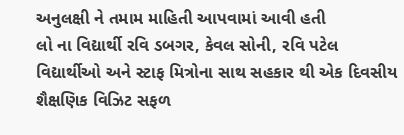અનુલક્ષી ને તમામ માહિતી આપવામાં આવી હતી
લો ના વિદ્યાર્થી રવિ ડબગર, કેવલ સોની, રવિ પટેલ વિદ્યાર્થીઓ અને સ્ટાફ મિત્રોના સાથ સહકાર થી એક દિવસીય શૈક્ષણિક વિઝિટ સફળ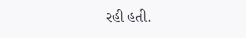રહી હતી.